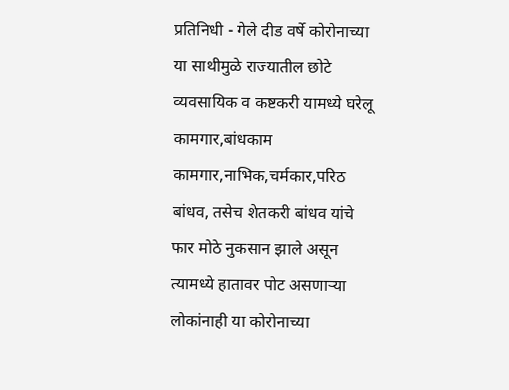प्रतिनिधी - गेले दीड वर्षे कोरोनाच्या या साथीमुळे राज्यातील छोटे व्यवसायिक व कष्टकरी यामध्ये घरेलू कामगार,बांधकाम कामगार,नाभिक,चर्मकार,परिठ बांधव, तसेच शेतकरी बांधव यांचे फार मोठे नुकसान झाले असून त्यामध्ये हातावर पोट असणाऱ्या लोकांनाही या कोरोनाच्या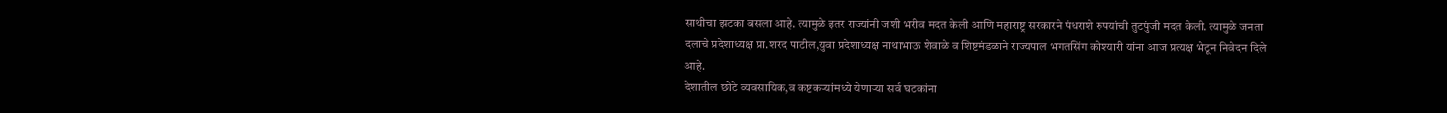साथीचा झटका बसला आहे. त्यामुळे इतर राज्यांनी जशी भरीव मदत केली आणि महाराष्ट्र सरकारने पंधराशे रुपयांची तुटपुंजी मदत केली. त्यामुळे जनता दलाचे प्रदेशाध्यक्ष प्रा.शरद पाटील,युवा प्रदेशाध्यक्ष नाथाभाऊ शेवाळे व शिष्टमंडळाने राज्यपाल भगतसिंग कोश्यारी यांना आज प्रत्यक्ष भेटून निवेदन दिले आहे.
देशातील छोटे व्यवसायिक,व कष्टकऱ्यांमध्ये येणाऱ्या सर्व घटकांना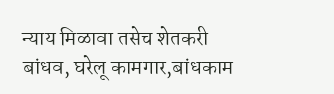न्याय मिळावा तसेच शेतकरी बांधव, घरेलू कामगार,बांधकाम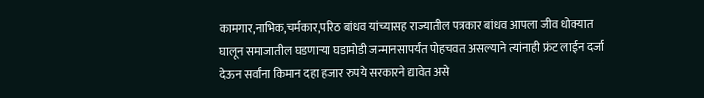कामगार,नाभिक,चर्मकार,परिठ बांधव यांच्यासह राज्यातील पत्रकार बांधव आपला जीव धोक्यात घालून समाजातील घडणाऱ्या घडामोडी जन्मानसापर्यंत पोहचवत असल्याने त्यांनाही फ्रंट लाईन दर्जा देऊन सर्वांना किमान दहा हजार रुपये सरकारने द्यावेत असे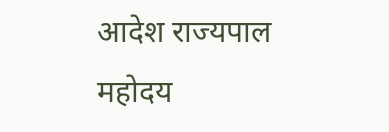आदेश राज्यपाल महोदय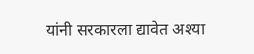यांनी सरकारला द्यावेत अश्या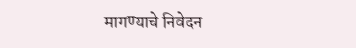मागण्याचे निवेदन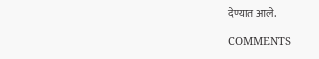देण्यात आले.

COMMENTS